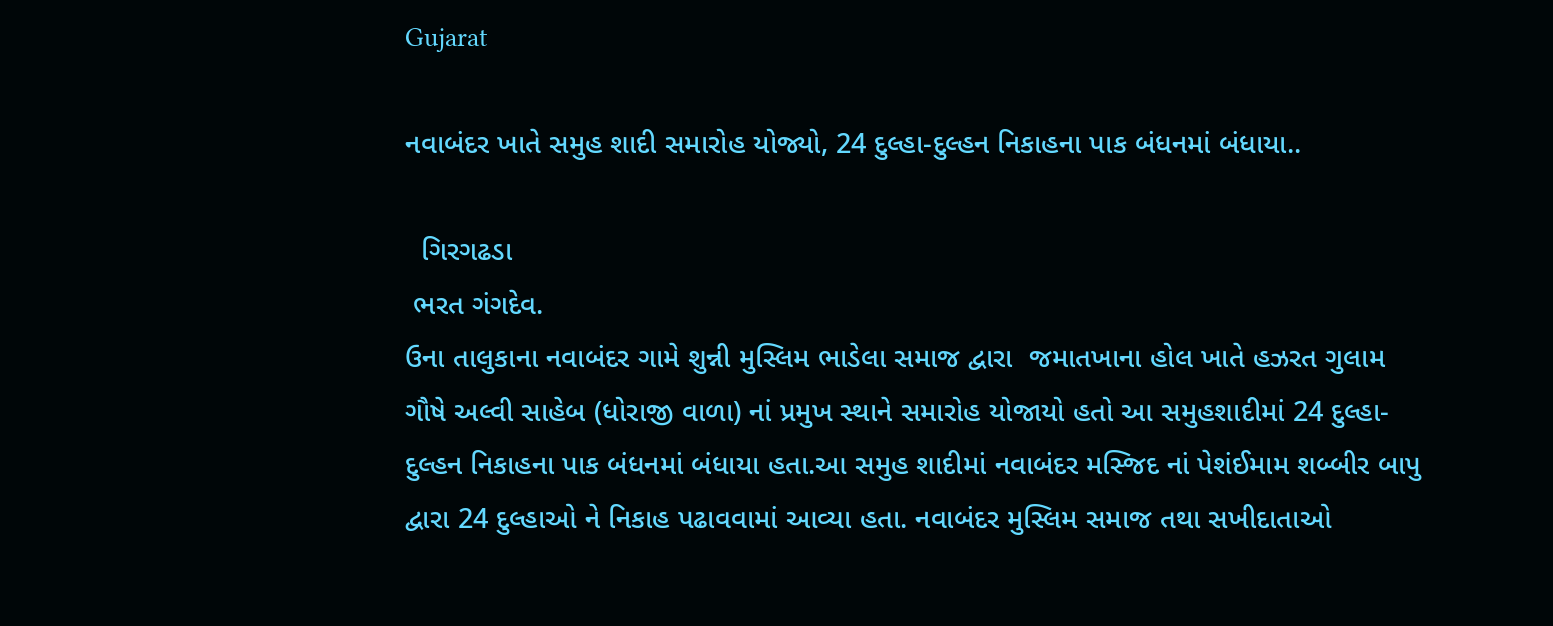Gujarat

નવાબંદર ખાતે સમુહ શાદી સમારોહ યોજ્યો, 24 દુલ્હા-દુલ્હન નિકાહના પાક બંધનમાં બંધાયા..

  ગિરગઢડા
 ભરત ગંગદેવ.
ઉના તાલુકાના નવાબંદર ગામે શુન્ની મુસ્લિમ ભાડેલા સમાજ દ્વારા  જમાતખાના હોલ ખાતે હઝરત ગુલામ ગૌષે અલ્વી સાહેબ (ધોરાજી વાળા) નાં પ્રમુખ સ્થાને સમારોહ યોજાયો હતો આ સમુહશાદીમાં 24 દુલ્હા-દુલ્હન નિકાહના પાક બંધનમાં બંધાયા હતા.આ સમુહ શાદીમાં નવાબંદર મસ્જિદ નાં પેશંઈમામ શબ્બીર બાપુ દ્વારા 24 દુલ્હાઓ ને નિકાહ પઢાવવામાં આવ્યા હતા. નવાબંદર મુસ્લિમ સમાજ તથા સખીદાતાઓ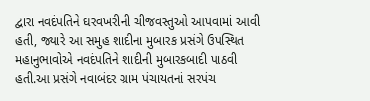દ્વારા નવદંપતિને ઘરવખરીની ચીજવસ્તુઓ આપવામાં આવી હતી, જ્યારે આ સમુહ શાદીના મુબારક પ્રસંગે ઉપસ્થિત મહાનુભાવોએ નવદંપતિને શાદીની મુબારકબાદી પાઠવી હતી.આ પ્રસંગે નવાબંદર ગ્રામ પંચાયતનાં સરપંચ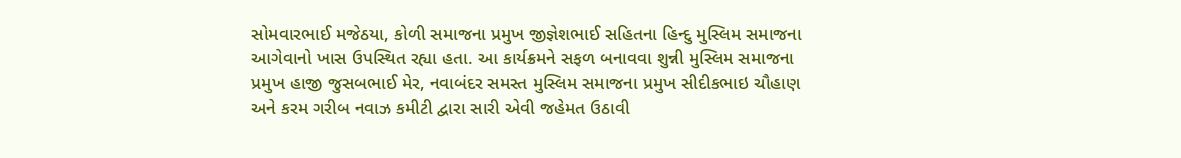સોમવારભાઈ મજેઠયા, કોળી સમાજના પ્રમુખ જીજ્ઞેશભાઈ સહિતના હિન્દુ મુસ્લિમ સમાજના આગેવાનો ખાસ ઉપસ્થિત રહ્યા હતા. આ કાર્યક્રમને સફળ બનાવવા શુન્ની મુસ્લિમ સમાજના પ્રમુખ હાજી જુસબભાઈ મેર, નવાબંદર સમસ્ત મુસ્લિમ સમાજના પ્રમુખ સીદીકભાઇ ચૌહાણ અને કરમ ગરીબ નવાઝ કમીટી દ્વારા સારી એવી જહેમત ઉઠાવી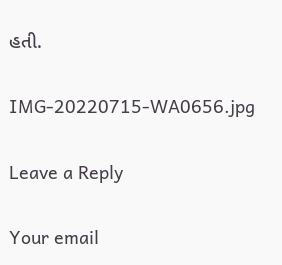હતી.

IMG-20220715-WA0656.jpg

Leave a Reply

Your email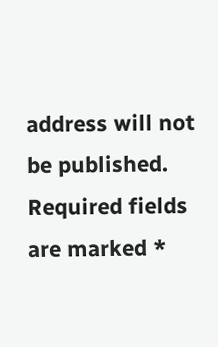address will not be published. Required fields are marked *